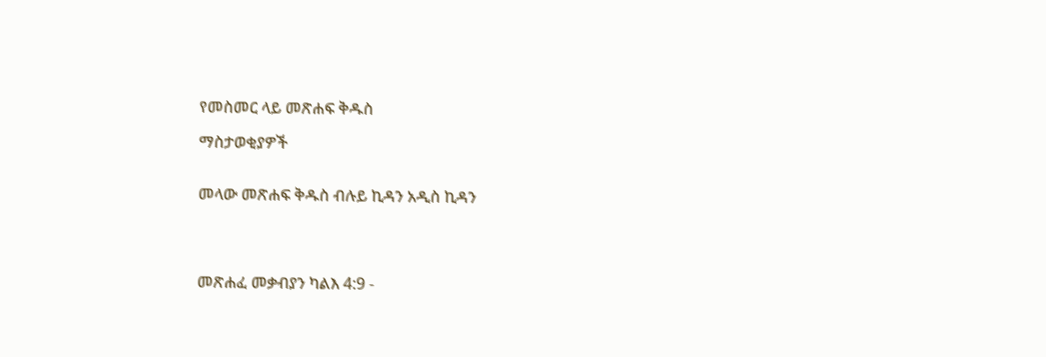የመስመር ላይ መጽሐፍ ቅዱስ

ማስታወቂያዎች


መላው መጽሐፍ ቅዱስ ብሉይ ኪዳን አዲስ ኪዳን




መጽሐፈ መቃብያን ካልእ 4:9 -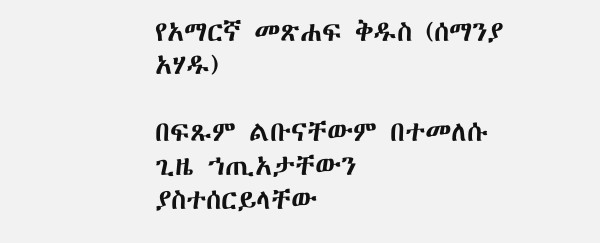የአማርኛ መጽሐፍ ቅዱስ (ሰማንያ አሃዱ)

በፍጹም ልቡናቸውም በተመለሱ ጊዜ ኀጢአታቸውን ያስተሰርይላቸው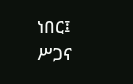ነበር፤ ሥጋና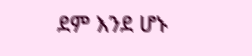ደም እንደ ሆኑ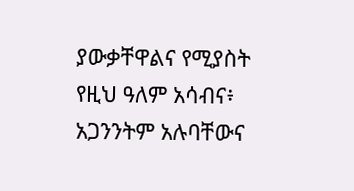ያውቃቸዋልና የሚያስት የዚህ ዓለም አሳብና፥ አጋንንትም አሉባቸውና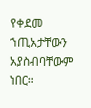የቀደመ ኀጢአታቸውን አያስብባቸውም ነበር።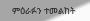ምዕራፉን ተመልከት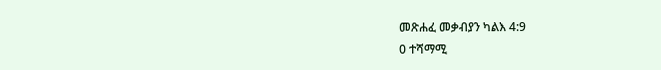መጽሐፈ መቃብያን ካልእ 4:9
0 ተሻማሚ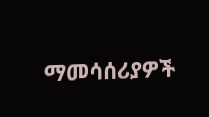ማመሳሰሪያዎች